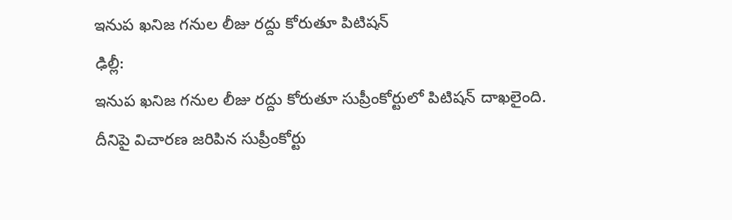ఇనుప ఖనిజ గనుల లీజు రద్దు కోరుతూ పిటిషన్
ఢిల్లీ:
ఇనుప ఖనిజ గనుల లీజు రద్దు కోరుతూ సుప్రీంకోర్టులో పిటిషన్ దాఖలైంది.
దీనిపై విచారణ జరిపిన సుప్రీంకోర్టు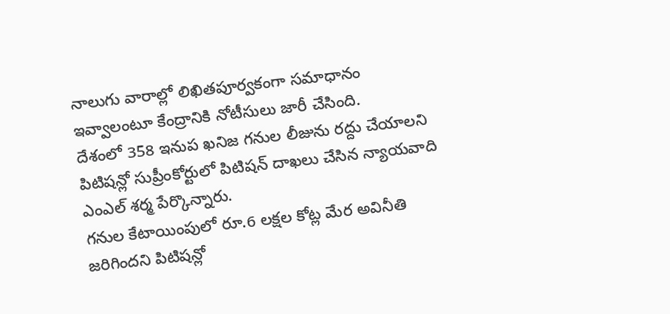నాలుగు వారాల్లో లిఖితపూర్వకంగా సమాధానం ఇవ్వాలంటూ కేంద్రానికి నోటీసులు జారీ చేసింది.
దేశంలో 358 ఇనుప ఖనిజ గనుల లీజును రద్దు చేయాలని పిటిషన్లో సుప్రీంకోర్టులో పిటిషన్ దాఖలు చేసిన న్యాయవాది ఎంఎల్ శర్మ పేర్కొన్నారు.
గనుల కేటాయింపులో రూ.6 లక్షల కోట్ల మేర అవినీతి జరిగిందని పిటిషన్లో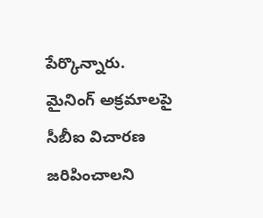పేర్కొన్నారు.
మైనింగ్ అక్రమాలపై సీబీఐ విచారణ జరిపించాలని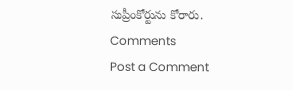సుప్రీంకోర్టును కోరారు.
Comments
Post a Comment